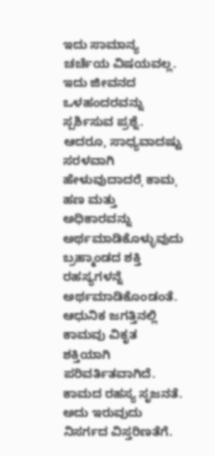ಇದು ಸಾಮಾನ್ಯ ಚರ್ಚೆಯ ವಿಷಯವಲ್ಲ. ಇದು ಜೀವನದ ಒಳಹಂದರವನ್ನು ಸ್ಪರ್ಶಿಸುವ ಪ್ರಶ್ನೆ. ಆದರೂ, ಸಾಧ್ಯವಾದಷ್ಟು ಸರಳವಾಗಿ ಹೇಳುವುದಾದರೆˌ ಕಾಮˌ ಹಣ ಮತ್ತು ಅಧಿಕಾರವನ್ನು ಅರ್ಥಮಾಡಿಕೊಳ್ಳುವುದು ಬ್ರಹ್ಮಾಂಡದ ಶಕ್ತಿ ರಹಸ್ಯಗಳನ್ನೆ ಅರ್ಥಮಾಡಿಕೊಂಡಂತೆ.
ಆಧುನಿಕ ಜಗತ್ತಿನಲ್ಲಿ ಕಾಮವು ವಿಕೃತ ಶಕ್ತಿಯಾಗಿ ಪರಿವರ್ತಿತವಾಗಿದೆ. ಕಾಮದ ರಹಸ್ಯ ಸೃಜನತೆ. ಅದು ಇರುವುದು ನಿಸರ್ಗದ ವಿಸ್ತರಿಣತೆಗೆ.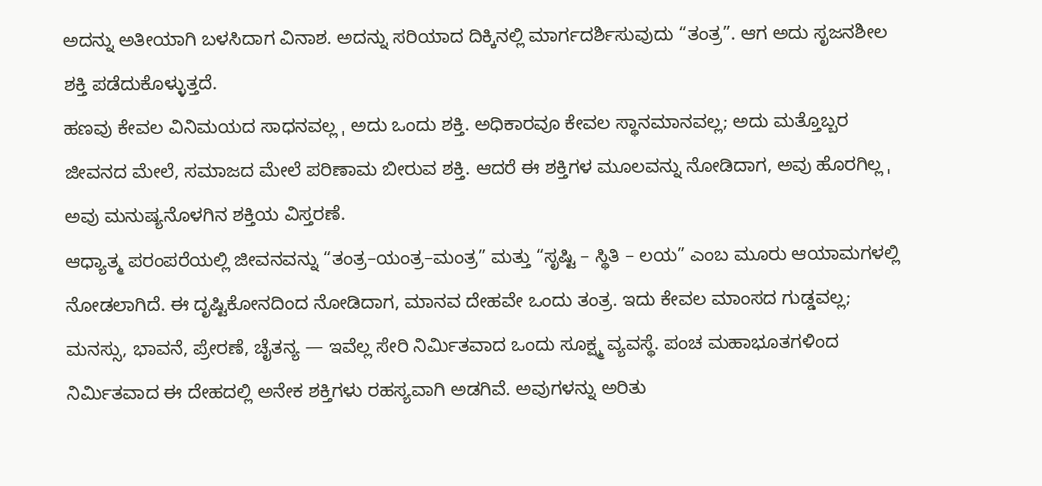ಅದನ್ನು ಅತೀಯಾಗಿ ಬಳಸಿದಾಗ ವಿನಾಶ. ಅದನ್ನು ಸರಿಯಾದ ದಿಕ್ಕಿನಲ್ಲಿ ಮಾರ್ಗದರ್ಶಿಸುವುದು “ತಂತ್ರ”. ಆಗ ಅದು ಸೃಜನಶೀಲ ಶಕ್ತಿ ಪಡೆದುಕೊಳ್ಳುತ್ತದೆ.
ಹಣವು ಕೇವಲ ವಿನಿಮಯದ ಸಾಧನವಲ್ಲ ˌ ಅದು ಒಂದು ಶಕ್ತಿ. ಅಧಿಕಾರವೂ ಕೇವಲ ಸ್ಥಾನಮಾನವಲ್ಲ; ಅದು ಮತ್ತೊಬ್ಬರ ಜೀವನದ ಮೇಲೆ, ಸಮಾಜದ ಮೇಲೆ ಪರಿಣಾಮ ಬೀರುವ ಶಕ್ತಿ. ಆದರೆ ಈ ಶಕ್ತಿಗಳ ಮೂಲವನ್ನು ನೋಡಿದಾಗ, ಅವು ಹೊರಗಿಲ್ಲ ˌ ಅವು ಮನುಷ್ಯನೊಳಗಿನ ಶಕ್ತಿಯ ವಿಸ್ತರಣೆ.
ಆಧ್ಯಾತ್ಮ ಪರಂಪರೆಯಲ್ಲಿ ಜೀವನವನ್ನು “ತಂತ್ರ–ಯಂತ್ರ–ಮಂತ್ರ” ಮತ್ತು “ಸೃಷ್ಟಿ – ಸ್ಥಿತಿ – ಲಯ” ಎಂಬ ಮೂರು ಆಯಾಮಗಳಲ್ಲಿ ನೋಡಲಾಗಿದೆ. ಈ ದೃಷ್ಟಿಕೋನದಿಂದ ನೋಡಿದಾಗ, ಮಾನವ ದೇಹವೇ ಒಂದು ತಂತ್ರ. ಇದು ಕೇವಲ ಮಾಂಸದ ಗುಡ್ಡವಲ್ಲ; ಮನಸ್ಸು, ಭಾವನೆ, ಪ್ರೇರಣೆ, ಚೈತನ್ಯ — ಇವೆಲ್ಲ ಸೇರಿ ನಿರ್ಮಿತವಾದ ಒಂದು ಸೂಕ್ಷ್ಮ ವ್ಯವಸ್ಥೆ. ಪಂಚ ಮಹಾಭೂತಗಳಿಂದ ನಿರ್ಮಿತವಾದ ಈ ದೇಹದಲ್ಲಿ ಅನೇಕ ಶಕ್ತಿಗಳು ರಹಸ್ಯವಾಗಿ ಅಡಗಿವೆ. ಅವುಗಳನ್ನು ಅರಿತು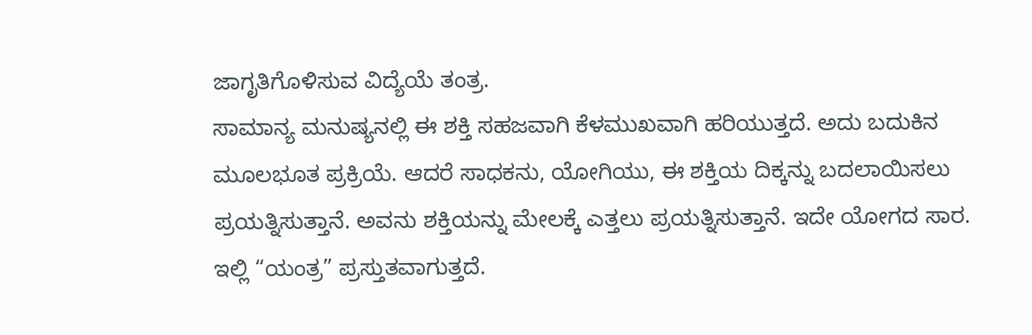ಜಾಗೃತಿಗೊಳಿಸುವ ವಿದ್ಯೆಯೆ ತಂತ್ರ.
ಸಾಮಾನ್ಯ ಮನುಷ್ಯನಲ್ಲಿ ಈ ಶಕ್ತಿ ಸಹಜವಾಗಿ ಕೆಳಮುಖವಾಗಿ ಹರಿಯುತ್ತದೆ. ಅದು ಬದುಕಿನ ಮೂಲಭೂತ ಪ್ರಕ್ರಿಯೆ. ಆದರೆ ಸಾಧಕನು, ಯೋಗಿಯು, ಈ ಶಕ್ತಿಯ ದಿಕ್ಕನ್ನು ಬದಲಾಯಿಸಲು ಪ್ರಯತ್ನಿಸುತ್ತಾನೆ. ಅವನು ಶಕ್ತಿಯನ್ನು ಮೇಲಕ್ಕೆ ಎತ್ತಲು ಪ್ರಯತ್ನಿಸುತ್ತಾನೆ. ಇದೇ ಯೋಗದ ಸಾರ.
ಇಲ್ಲಿ “ಯಂತ್ರ” ಪ್ರಸ್ತುತವಾಗುತ್ತದೆ.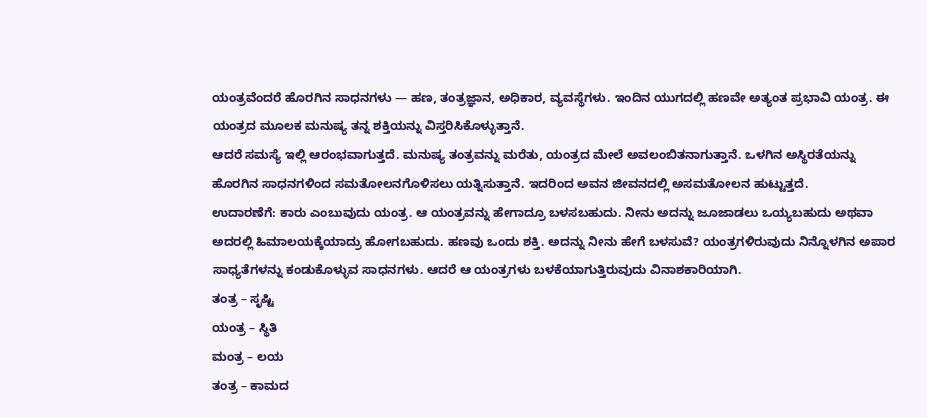ಯಂತ್ರವೆಂದರೆ ಹೊರಗಿನ ಸಾಧನಗಳು — ಹಣ, ತಂತ್ರಜ್ಞಾನ, ಅಧಿಕಾರ, ವ್ಯವಸ್ಥೆಗಳು. ಇಂದಿನ ಯುಗದಲ್ಲಿ ಹಣವೇ ಅತ್ಯಂತ ಪ್ರಭಾವಿ ಯಂತ್ರ. ಈ ಯಂತ್ರದ ಮೂಲಕ ಮನುಷ್ಯ ತನ್ನ ಶಕ್ತಿಯನ್ನು ವಿಸ್ತರಿಸಿಕೊಳ್ಳುತ್ತಾನೆ.
ಆದರೆ ಸಮಸ್ಯೆ ಇಲ್ಲಿ ಆರಂಭವಾಗುತ್ತದೆ. ಮನುಷ್ಯ ತಂತ್ರವನ್ನು ಮರೆತು, ಯಂತ್ರದ ಮೇಲೆ ಅವಲಂಬಿತನಾಗುತ್ತಾನೆ. ಒಳಗಿನ ಅಸ್ಥಿರತೆಯನ್ನು ಹೊರಗಿನ ಸಾಧನಗಳಿಂದ ಸಮತೋಲನಗೊಳಿಸಲು ಯತ್ನಿಸುತ್ತಾನೆ. ಇದರಿಂದ ಅವನ ಜೀವನದಲ್ಲಿ ಅಸಮತೋಲನ ಹುಟ್ಟುತ್ತದೆ.
ಉದಾರಣೆಗೆ: ಕಾರು ಎಂಬುವುದು ಯಂತ್ರ. ಆ ಯಂತ್ರವನ್ನು ಹೇಗಾದ್ರೂ ಬಳಸಬಹುದು. ನೀನು ಅದನ್ನು ಜೂಜಾಡಲು ಒಯ್ಯಬಹುದು ಅಥವಾ ಅದರಲ್ಲಿ ಹಿಮಾಲಯಕ್ಕೆಯಾದ್ರು ಹೋಗಬಹುದು. ಹಣವು ಒಂದು ಶಕ್ತಿ. ಅದನ್ನು ನೀನು ಹೇಗೆ ಬಳಸುವೆ? ಯಂತ್ರಗಳಿರುವುದು ನಿನ್ನೊಳಗಿನ ಅಪಾರ ಸಾಧ್ಯತೆಗಳನ್ನು ಕಂಡುಕೊಳ್ಳುವ ಸಾಧನಗಳು. ಆದರೆ ಆ ಯಂತ್ರಗಳು ಬಳಕೆಯಾಗುತ್ತಿರುವುದು ವಿನಾಶಕಾರಿಯಾಗಿ.
ತಂತ್ರ – ಸೃಷ್ಟಿ
ಯಂತ್ರ – ಸ್ಥಿತಿ
ಮಂತ್ರ – ಲಯ
ತಂತ್ರ – ಕಾಮದ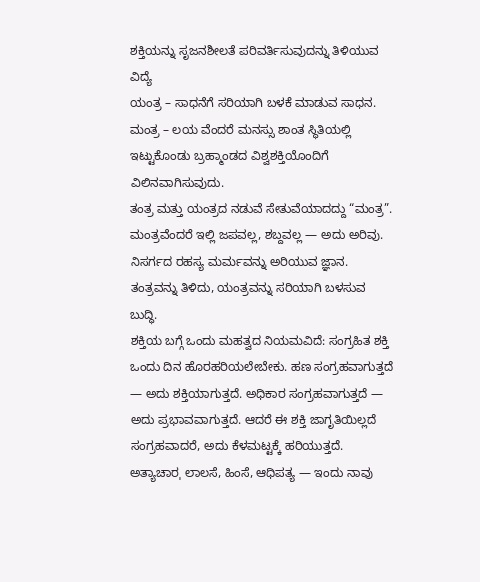ಶಕ್ತಿಯನ್ನು ಸೃಜನಶೀಲತೆ ಪರಿವರ್ತಿಸುವುದನ್ನು ತಿಳಿಯುವ ವಿದ್ಯೆ
ಯಂತ್ರ – ಸಾಧನೆಗೆ ಸರಿಯಾಗಿ ಬಳಕೆ ಮಾಡುವ ಸಾಧನ.
ಮಂತ್ರ – ಲಯ ವೆಂದರೆ ಮನಸ್ಸು ಶಾಂತ ಸ್ಥಿತಿಯಲ್ಲಿ ಇಟ್ಟುಕೊಂಡು ಬ್ರಹ್ಮಾಂಡದ ವಿಶ್ವಶಕ್ತಿಯೊಂದಿಗೆ ವಿಲಿನವಾಗಿಸುವುದು.
ತಂತ್ರ ಮತ್ತು ಯಂತ್ರದ ನಡುವೆ ಸೇತುವೆಯಾದದ್ದು “ಮಂತ್ರ”. ಮಂತ್ರವೆಂದರೆ ಇಲ್ಲಿ ಜಪವಲ್ಲ, ಶಬ್ದವಲ್ಲ — ಅದು ಅರಿವು. ನಿಸರ್ಗದ ರಹಸ್ಯ ಮರ್ಮವನ್ನು ಅರಿಯುವ ಜ್ಞಾನ. ತಂತ್ರವನ್ನು ತಿಳಿದು, ಯಂತ್ರವನ್ನು ಸರಿಯಾಗಿ ಬಳಸುವ ಬುದ್ಧಿ.
ಶಕ್ತಿಯ ಬಗ್ಗೆ ಒಂದು ಮಹತ್ವದ ನಿಯಮವಿದೆ: ಸಂಗ್ರಹಿತ ಶಕ್ತಿ ಒಂದು ದಿನ ಹೊರಹರಿಯಲೇಬೇಕು. ಹಣ ಸಂಗ್ರಹವಾಗುತ್ತದೆ — ಅದು ಶಕ್ತಿಯಾಗುತ್ತದೆ. ಅಧಿಕಾರ ಸಂಗ್ರಹವಾಗುತ್ತದೆ — ಅದು ಪ್ರಭಾವವಾಗುತ್ತದೆ. ಆದರೆ ಈ ಶಕ್ತಿ ಜಾಗೃತಿಯಿಲ್ಲದೆ ಸಂಗ್ರಹವಾದರೆ, ಅದು ಕೆಳಮಟ್ಟಕ್ಕೆ ಹರಿಯುತ್ತದೆ. ಅತ್ಯಾಚಾರˌ ಲಾಲಸೆ, ಹಿಂಸೆ, ಆಧಿಪತ್ಯ — ಇಂದು ನಾವು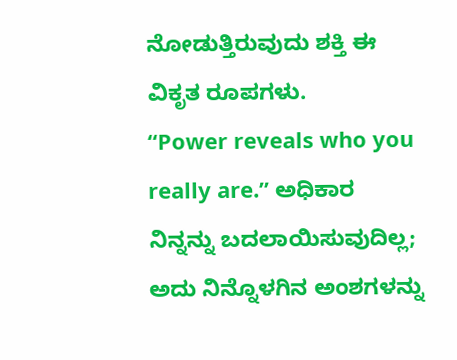ನೋಡುತ್ತಿರುವುದು ಶಕ್ತಿ ಈ ವಿಕೃತ ರೂಪಗಳು.
“Power reveals who you really are.” ಅಧಿಕಾರ ನಿನ್ನನ್ನು ಬದಲಾಯಿಸುವುದಿಲ್ಲ; ಅದು ನಿನ್ನೊಳಗಿನ ಅಂಶಗಳನ್ನು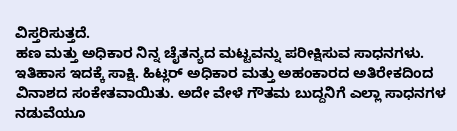ವಿಸ್ತರಿಸುತ್ತದೆ.
ಹಣ ಮತ್ತು ಅಧಿಕಾರ ನಿನ್ನ ಚೈತನ್ಯದ ಮಟ್ಟವನ್ನು ಪರೀಕ್ಷಿಸುವ ಸಾಧನಗಳು.
ಇತಿಹಾಸ ಇದಕ್ಕೆ ಸಾಕ್ಷಿ. ಹಿಟ್ಲರ್ ಅಧಿಕಾರ ಮತ್ತು ಅಹಂಕಾರದ ಅತಿರೇಕದಿಂದ ವಿನಾಶದ ಸಂಕೇತವಾಯಿತು. ಅದೇ ವೇಳೆ ಗೌತಮ ಬುದ್ದನಿಗೆ ಎಲ್ಲಾ ಸಾಧನಗಳ ನಡುವೆಯೂ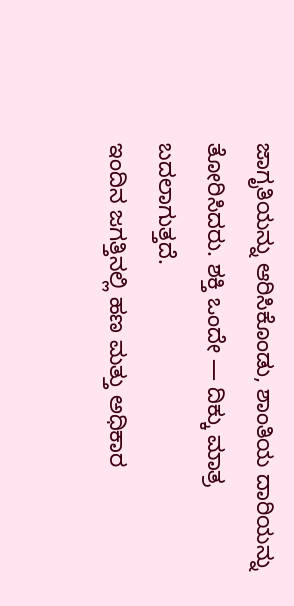ಜಾಗೃತಿಯನ್ನು ಆರಿಸಿಕೊಂಡು, ಶಾಂತಿಯ ದಾರಿಯನ್ನು ತೋರಿಸಿದರು. ಶಕ್ತಿ ಒಂದೇ — ದಿಕ್ಕು ಮಾತ್ರ ಬದಲಾಗುತ್ತದೆ.
ಇಂದಿನ ಜಗತ್ತಿನಲ್ಲಿ ಹಣ ಮತ್ತು ಅಧಿಕಾರ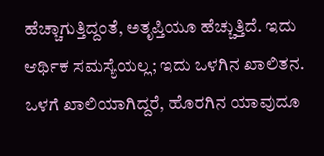ಹೆಚ್ಚಾಗುತ್ತಿದ್ದಂತೆ, ಅತೃಪ್ತಿಯೂ ಹೆಚ್ಚುತ್ತಿದೆ. ಇದು ಆರ್ಥಿಕ ಸಮಸ್ಯೆಯಲ್ಲ; ಇದು ಒಳಗಿನ ಖಾಲಿತನ. ಒಳಗೆ ಖಾಲಿಯಾಗಿದ್ದರೆ, ಹೊರಗಿನ ಯಾವುದೂ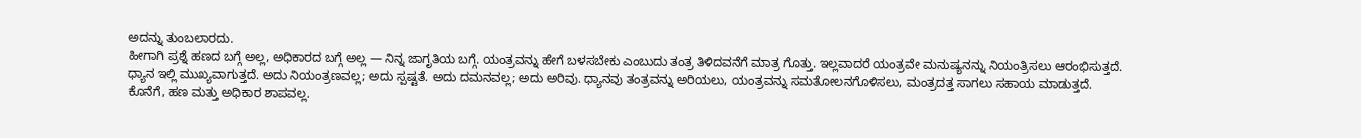ಅದನ್ನು ತುಂಬಲಾರದು.
ಹೀಗಾಗಿ ಪ್ರಶ್ನೆ ಹಣದ ಬಗ್ಗೆ ಅಲ್ಲ, ಅಧಿಕಾರದ ಬಗ್ಗೆ ಅಲ್ಲ — ನಿನ್ನ ಜಾಗೃತಿಯ ಬಗ್ಗೆ. ಯಂತ್ರವನ್ನು ಹೇಗೆ ಬಳಸಬೇಕು ಎಂಬುದು ತಂತ್ರ ತಿಳಿದವನೆಗೆ ಮಾತ್ರ ಗೊತ್ತು. ಇಲ್ಲವಾದರೆ ಯಂತ್ರವೇ ಮನುಷ್ಯನನ್ನು ನಿಯಂತ್ರಿಸಲು ಆರಂಭಿಸುತ್ತದೆ.
ಧ್ಯಾನ ಇಲ್ಲಿ ಮುಖ್ಯವಾಗುತ್ತದೆ. ಅದು ನಿಯಂತ್ರಣವಲ್ಲ; ಅದು ಸ್ಪಷ್ಟತೆ. ಅದು ದಮನವಲ್ಲ; ಅದು ಅರಿವು. ಧ್ಯಾನವು ತಂತ್ರವನ್ನು ಅರಿಯಲು, ಯಂತ್ರವನ್ನು ಸಮತೋಲನಗೊಳಿಸಲು, ಮಂತ್ರದತ್ತ ಸಾಗಲು ಸಹಾಯ ಮಾಡುತ್ತದೆ.
ಕೊನೆಗೆ, ಹಣ ಮತ್ತು ಅಧಿಕಾರ ಶಾಪವಲ್ಲ.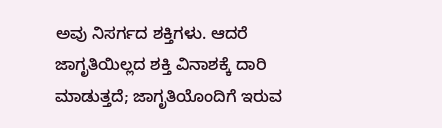ಅವು ನಿಸರ್ಗದ ಶಕ್ತಿಗಳು. ಆದರೆ ಜಾಗೃತಿಯಿಲ್ಲದ ಶಕ್ತಿ ವಿನಾಶಕ್ಕೆ ದಾರಿ ಮಾಡುತ್ತದೆ; ಜಾಗೃತಿಯೊಂದಿಗೆ ಇರುವ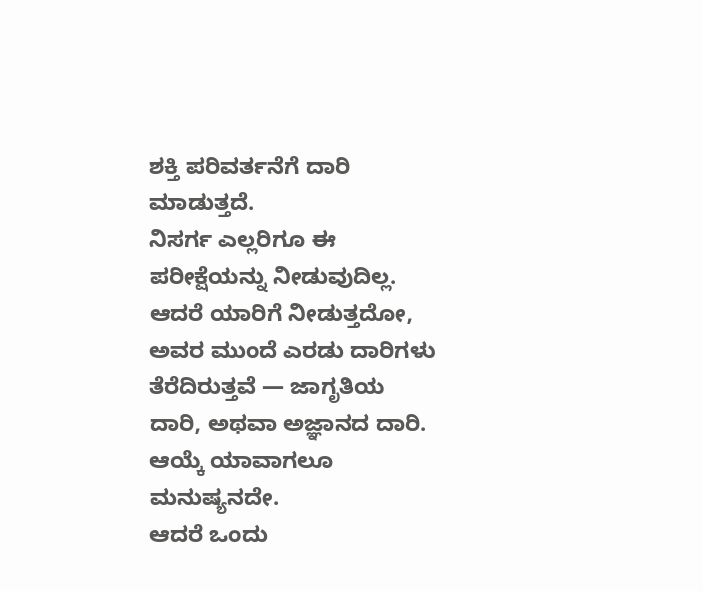ಶಕ್ತಿ ಪರಿವರ್ತನೆಗೆ ದಾರಿ ಮಾಡುತ್ತದೆ.
ನಿಸರ್ಗ ಎಲ್ಲರಿಗೂ ಈ ಪರೀಕ್ಷೆಯನ್ನು ನೀಡುವುದಿಲ್ಲ. ಆದರೆ ಯಾರಿಗೆ ನೀಡುತ್ತದೋ, ಅವರ ಮುಂದೆ ಎರಡು ದಾರಿಗಳು ತೆರೆದಿರುತ್ತವೆ — ಜಾಗೃತಿಯ ದಾರಿ, ಅಥವಾ ಅಜ್ಞಾನದ ದಾರಿ.
ಆಯ್ಕೆ ಯಾವಾಗಲೂ ಮನುಷ್ಯನದೇ.
ಆದರೆ ಒಂದು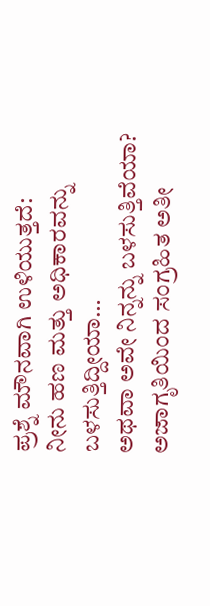ಪ್ರಶ್ನೆ ಮೌನವಾಗಿ ಉಳಿಯುತ್ತದೆ:
ನೀನು ಹಣ ಮತ್ತು ಅಧಿಕಾರವನ್ನು ಬಳಸುತ್ತಿದ್ದೀಯಾ…
ಅಥವಾ ಅವೇ ನಿನ್ನನ್ನು ಬಳಸುತ್ತಿವೆಯಾ?
ಅಜಾಗೃತಿಯಿಂದ ಸಂಗ್ರಹಿತ ಅತೀ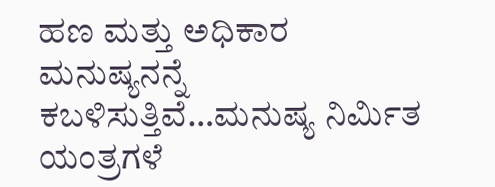ಹಣ ಮತ್ತು ಅಧಿಕಾರ ಮನುಷ್ಯನನ್ನೆ ಕಬಳಿಸುತ್ತಿವೆ…ಮನುಷ್ಯ ನಿರ್ಮಿತ ಯಂತ್ರಗಳೆ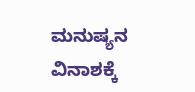ಮನುಷ್ಯನ ವಿನಾಶಕ್ಕೆ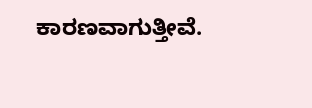ಕಾರಣವಾಗುತ್ತೀವೆ.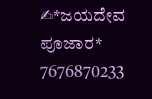✍*ಜಯದೇವ ಪೂಜಾರ*
7676870233